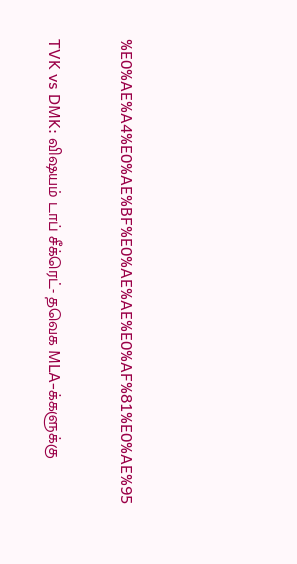%E0%AE%A4%E0%AE%BF%E0%AE%AE%E0%AF%81%E0%AE%95

TVK vs DMK: விஷயம் டாப் சீக்ரெட்- தவெக MLA-க்களுக்கு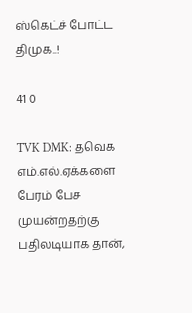ஸ்கெட்ச் போட்ட திமுக..!

41 0

TVK DMK: தவெக எம்.எல்.ஏக்களை பேரம் பேச முயன்றதற்கு பதிலடியாக தான்,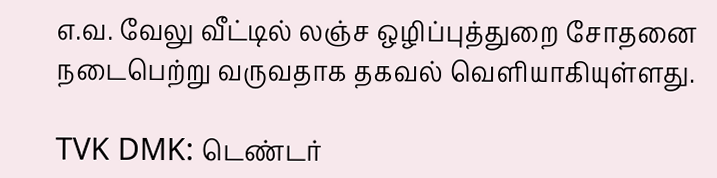எ.வ. வேலு வீட்டில் லஞ்ச ஒழிப்புத்துறை சோதனை நடைபெற்று வருவதாக தகவல் வெளியாகியுள்ளது.

TVK DMK: டெண்டர்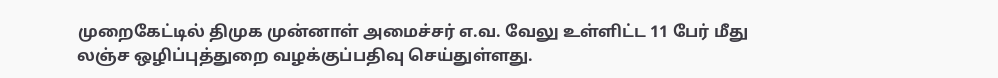முறைகேட்டில் திமுக முன்னாள் அமைச்சர் எ.வ. வேலு உள்ளிட்ட 11 பேர் மீது  லஞ்ச ஒழிப்புத்துறை வழக்குப்பதிவு செய்துள்ளது.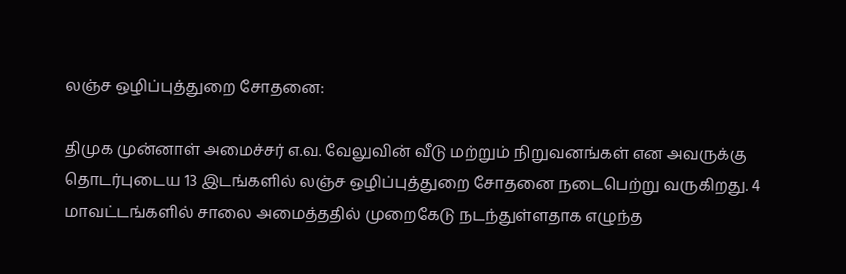லஞ்ச ஒழிப்புத்துறை சோதனை:

திமுக முன்னாள் அமைச்சர் எ.வ. வேலுவின் வீடு மற்றும் நிறுவனங்கள் என அவருக்கு தொடர்புடைய 13 இடங்களில் லஞ்ச ஒழிப்புத்துறை சோதனை நடைபெற்று வருகிறது. 4 மாவட்டங்களில் சாலை அமைத்ததில் முறைகேடு நடந்துள்ளதாக எழுந்த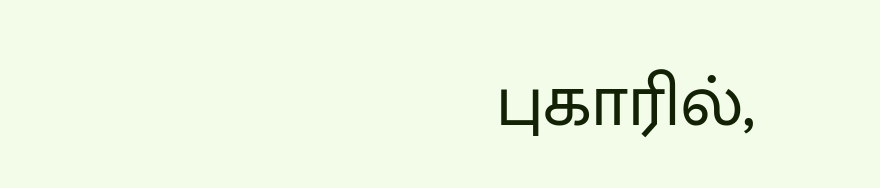புகாரில்,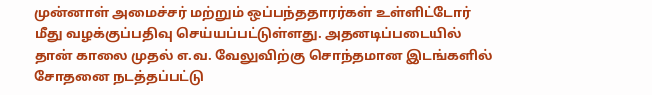முன்னாள் அமைச்சர் மற்றும் ஒப்பந்ததாரர்கள் உள்ளிட்டோர் மீது வழக்குப்பதிவு செய்யப்பட்டுள்ளது. அதனடிப்படையில் தான் காலை முதல் எ.வ. வேலுவிற்கு சொந்தமான இடங்களில் சோதனை நடத்தப்பட்டு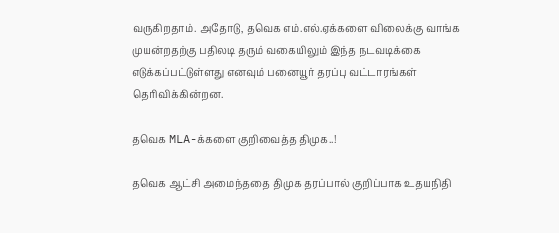வருகிறதாம். அதோடு, தவெக எம்.எல்.ஏக்களை விலைக்கு வாங்க முயன்றதற்கு பதிலடி தரும் வகையிலும் இந்த நடவடிக்கை எடுக்கப்பட்டுள்ளது எனவும் பனையூர் தரப்பு வட்டாரங்கள் தெரிவிக்கின்றன.

தவெக MLA-க்களை குறிவைத்த திமுக..!

தவெக ஆட்சி அமைந்ததை திமுக தரப்பால் குறிப்பாக உதயநிதி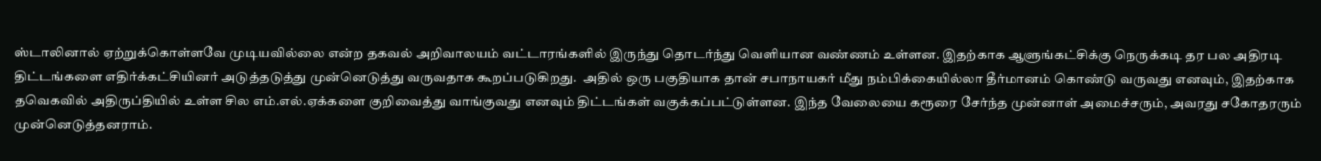ஸ்டாலினால் ஏற்றுக்கொள்ளவே முடியவில்லை என்ற தகவல் அறிவாலயம் வட்டாரங்களில் இருந்து தொடர்ந்து வெளியான வண்ணம் உள்ளன. இதற்காக ஆளுங்கட்சிக்கு நெருக்கடி தர பல அதிரடி திட்டங்களை எதிர்க்கட்சியினர் அடுத்தடுத்து முன்னெடுத்து வருவதாக கூறப்படுகிறது.  அதில் ஒரு பகுதியாக தான் சபாநாயகர் மீது நம்பிக்கையில்லா தீர்மானம் கொண்டு வருவது எனவும், இதற்காக தவெகவில் அதிருப்தியில் உள்ள சில எம்.எல்.ஏக்களை குறிவைத்து வாங்குவது எனவும் திட்டங்கள் வகுக்கப்பட்டுள்ளன. இந்த வேலையை கரூரை சேர்ந்த முன்னாள் அமைச்சரும், அவரது சகோதரரும் முன்னெடுத்தனராம்.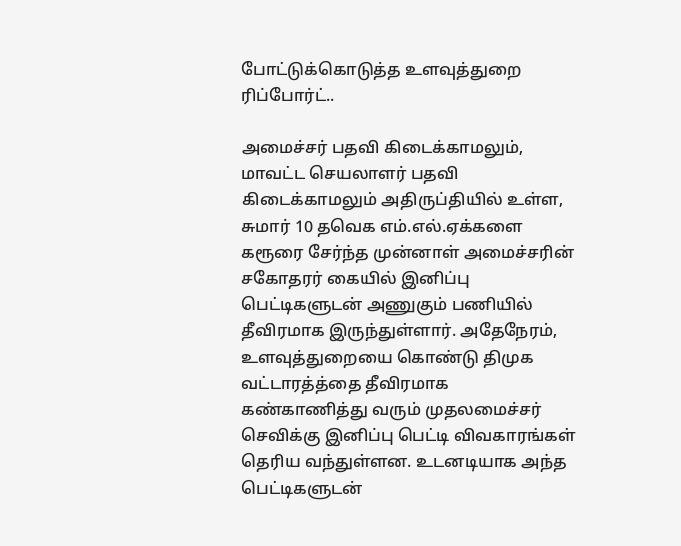போட்டுக்கொடுத்த உளவுத்துறை ரிப்போர்ட்..

அமைச்சர் பதவி கிடைக்காமலும், மாவட்ட செயலாளர் பதவி கிடைக்காமலும் அதிருப்தியில் உள்ள, சுமார் 10 தவெக எம்.எல்.ஏக்களை கரூரை சேர்ந்த முன்னாள் அமைச்சரின் சகோதரர் கையில் இனிப்பு பெட்டிகளுடன் அணுகும் பணியில் தீவிரமாக இருந்துள்ளார். அதேநேரம், உளவுத்துறையை கொண்டு திமுக வட்டாரத்த்தை தீவிரமாக கண்காணித்து வரும் முதலமைச்சர் செவிக்கு இனிப்பு பெட்டி விவகாரங்கள் தெரிய வந்துள்ளன. உடனடியாக அந்த பெட்டிகளுடன்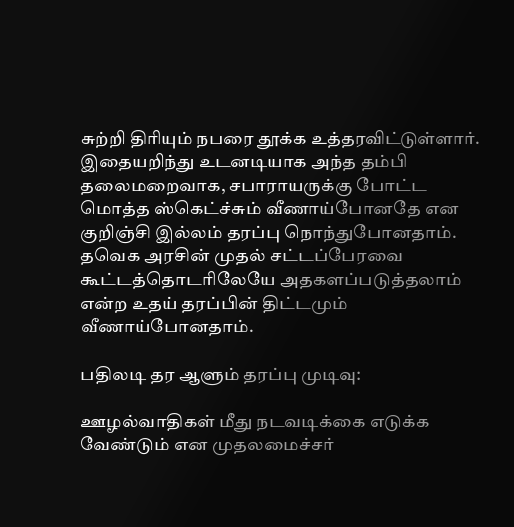சுற்றி திரியும் நபரை தூக்க உத்தரவிட்டுள்ளார். இதையறிந்து உடனடியாக அந்த தம்பி தலைமறைவாக, சபாராயருக்கு போட்ட மொத்த ஸ்கெட்ச்சும் வீணாய்போனதே என குறிஞ்சி இல்லம் தரப்பு நொந்துபோனதாம். தவெக அரசின் முதல் சட்டப்பேரவை கூட்டத்தொடரிலேயே அதகளப்படுத்தலாம் என்ற உதய் தரப்பின் திட்டமும் வீணாய்போனதாம்.

பதிலடி தர ஆளும் தரப்பு முடிவு:

ஊழல்வாதிகள் மீது நடவடிக்கை எடுக்க வேண்டும் என முதலமைச்சர்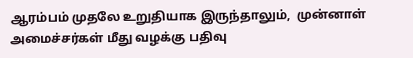ஆரம்பம் முதலே உறுதியாக இருந்தாலும்,  முன்னாள் அமைச்சர்கள் மீது வழக்கு பதிவு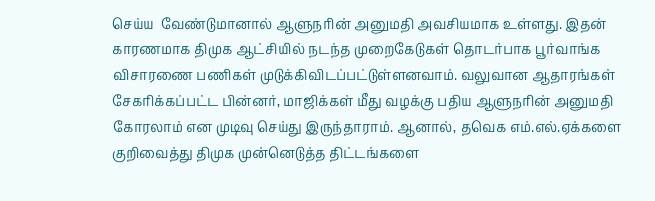செய்ய  வேண்டுமானால் ஆளுநரின் அனுமதி அவசியமாக உள்ளது. இதன் காரணமாக திமுக ஆட்சியில் நடந்த முறைகேடுகள் தொடர்பாக பூர்வாங்க விசாரணை பணிகள் முடுக்கிவிடப்பட்டுள்ளனவாம். வலுவான ஆதாரங்கள் சேகரிக்கப்பட்ட பின்னர், மாஜிக்கள் மீது வழக்கு பதிய ஆளுநரின் அனுமதி கோரலாம் என முடிவு செய்து இருந்தாராம். ஆனால், தவெக எம்.எல்.ஏக்களை குறிவைத்து திமுக முன்னெடுத்த திட்டங்களை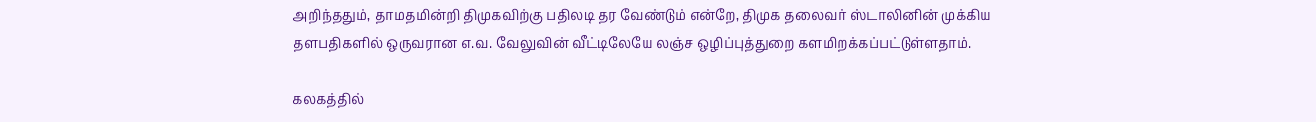அறிந்ததும், தாமதமின்றி திமுகவிற்கு பதிலடி தர வேண்டும் என்றே, திமுக தலைவர் ஸ்டாலினின் முக்கிய தளபதிகளில் ஒருவரான எ.வ. வேலுவின் வீட்டிலேயே லஞ்ச ஒழிப்புத்துறை களமிறக்கப்பட்டுள்ளதாம்.

கலகத்தில்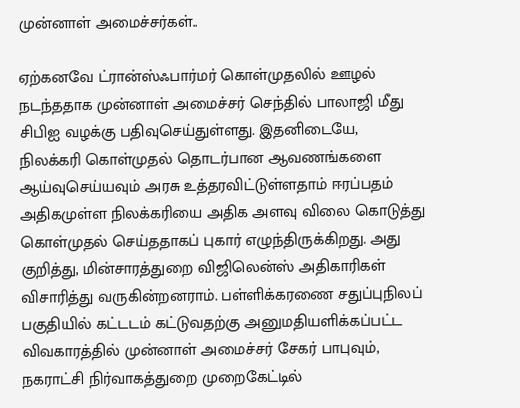முன்னாள் அமைச்சர்கள்..

ஏற்கனவே ட்ரான்ஸ்ஃபார்மர் கொள்முதலில் ஊழல் நடந்ததாக முன்னாள் அமைச்சர் செந்தில் பாலாஜி மீது சிபிஐ வழக்கு பதிவுசெய்துள்ளது. இதனிடையே,   நிலக்கரி கொள்முதல் தொடர்பான ஆவணங்களை ஆய்வுசெய்யவும் அரசு உத்தரவிட்டுள்ளதாம் ஈரப்பதம் அதிகமுள்ள நிலக்கரியை அதிக அளவு விலை கொடுத்து கொள்முதல் செய்ததாகப் புகார் எழுந்திருக்கிறது. அது குறித்து, மின்சாரத்துறை விஜிலென்ஸ் அதிகாரிகள் விசாரித்து வருகின்றனராம். பள்ளிக்கரணை சதுப்புநிலப் பகுதியில் கட்டடம் கட்டுவதற்கு அனுமதியளிக்கப்பட்ட விவகாரத்தில் முன்னாள் அமைச்சர் சேகர் பாபுவும், நகராட்சி நிர்வாகத்துறை முறைகேட்டில்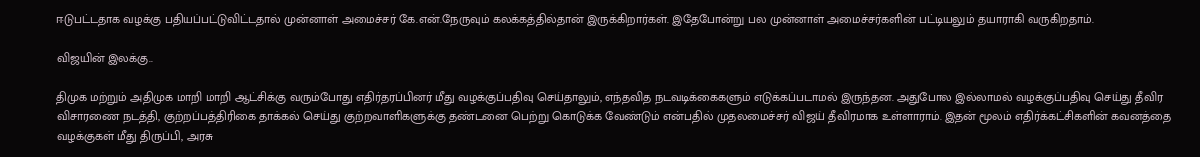ஈடுபட்டதாக வழக்கு பதியப்பட்டுவிட்டதால் முன்னாள் அமைச்சர் கே.என்.நேருவும் கலக்கத்தில்தான் இருக்கிறார்கள். இதேபோன்று பல முன்னாள் அமைச்சர்களின் பட்டியலும் தயாராகி வருகிறதாம்.

விஜயின் இலக்கு..

திமுக மற்றும் அதிமுக மாறி மாறி ஆட்சிக்கு வரும்போது எதிர்தரப்பினர் மீது வழக்குப்பதிவு செய்தாலும், எந்தவித நடவடிக்கைகளும் எடுக்கப்படாமல் இருந்தன. அதுபோல இல்லாமல் வழக்குப்பதிவு செய்து தீவிர விசாரணை நடத்தி, குற்றப்பத்திரிகை தாக்கல் செய்து குற்றவாளிகளுக்கு தண்டனை பெற்று கொடுக்க வேண்டும் என்பதில் முதலமைச்சர் விஜய் தீவிரமாக உள்ளாராம். இதன் மூலம் எதிர்க்கட்சிகளின் கவனத்தை வழக்குகள் மீது திருப்பி, அரசு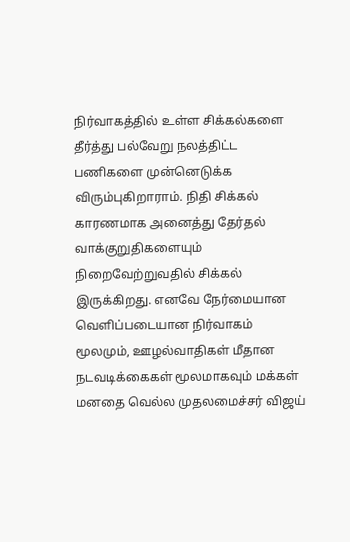நிர்வாகத்தில் உள்ள சிக்கல்களை தீர்த்து பல்வேறு நலத்திட்ட பணிகளை முன்னெடுக்க விரும்புகிறாராம். நிதி சிக்கல் காரணமாக அனைத்து தேர்தல் வாக்குறுதிகளையும் நிறைவேற்றுவதில் சிக்கல் இருக்கிறது. எனவே நேர்மையான வெளிப்படையான நிர்வாகம் மூலமும், ஊழல்வாதிகள் மீதான நடவடிக்கைகள் மூலமாகவும் மக்கள் மனதை வெல்ல முதலமைச்சர் விஜய்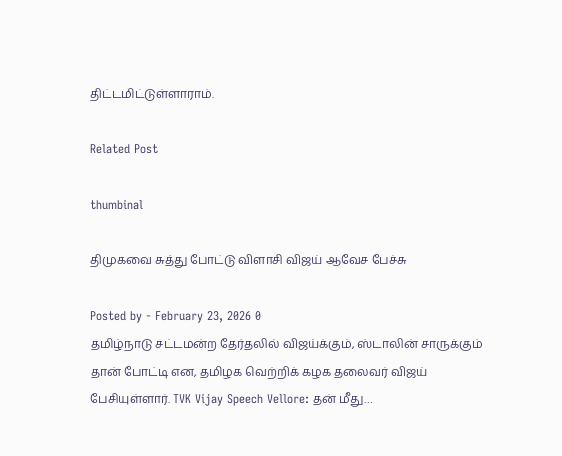திட்டமிட்டுள்ளாராம்.

Related Post

thumbinal

திமுகவை சுத்து போட்டு விளாசி விஜய் ஆவேச பேச்சு

Posted by - February 23, 2026 0
தமிழ்நாடு சட்டமன்ற தேர்தலில் விஜய்க்கும், ஸ்டாலின் சாருக்கும் தான் போட்டி என, தமிழக வெற்றிக் கழக தலைவர் விஜய் பேசியுள்ளார். TVK Vijay Speech Vellore: தன் மீது…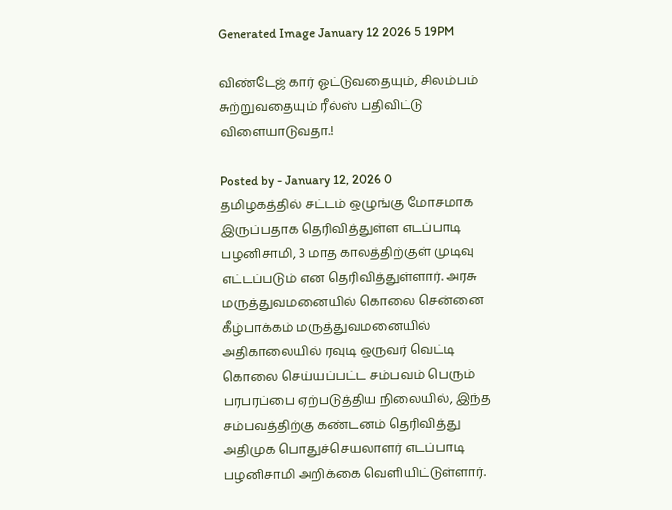Generated Image January 12 2026 5 19PM

விண்டேஜ் கார் ஓட்டுவதையும், சிலம்பம் சுற்றுவதையும் ரீல்ஸ் பதிவிட்டு விளையாடுவதா.!

Posted by - January 12, 2026 0
தமிழகத்தில் சட்டம் ஒழுங்கு மோசமாக இருப்பதாக தெரிவித்துள்ள எடப்பாடி பழனிசாமி, 3 மாத காலத்திற்குள் முடிவு எட்டப்படும் என தெரிவித்துள்ளார். அரசு மருத்துவமனையில் கொலை சென்னை கீழ்பாக்கம் மருத்துவமனையில் அதிகாலையில் ரவுடி ஒருவர் வெட்டி கொலை செய்யப்பட்ட சம்பவம் பெரும் பரபரப்பை ஏற்படுத்திய நிலையில், இந்த சம்பவத்திற்கு கண்டனம் தெரிவித்து அதிமுக பொதுச்செயலாளர் எடப்பாடி பழனிசாமி அறிக்கை வெளியிட்டுள்ளார்.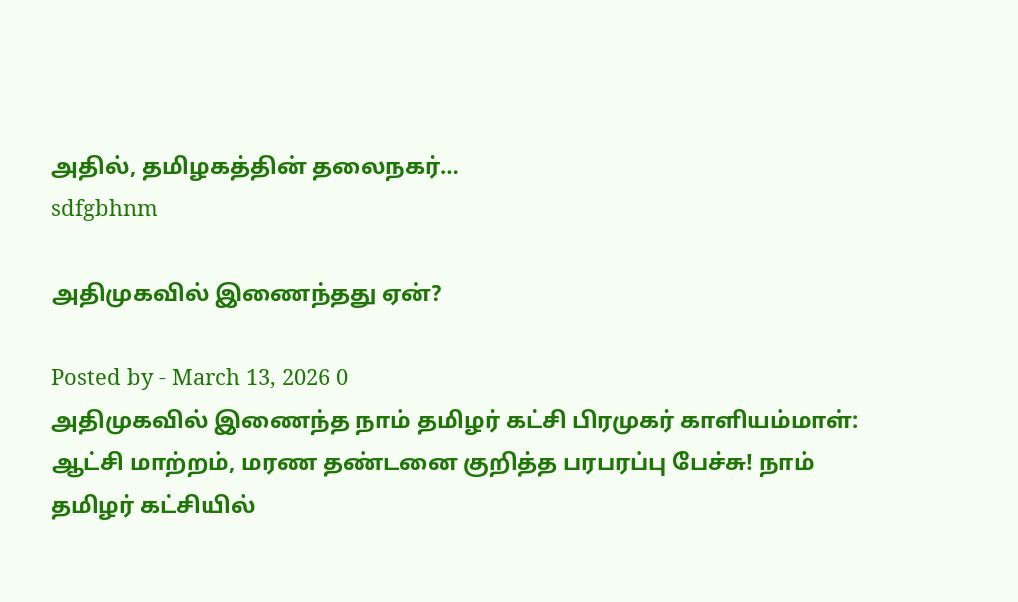அதில், தமிழகத்தின் தலைநகர்…
sdfgbhnm

அதிமுகவில் இணைந்தது ஏன்?

Posted by - March 13, 2026 0
அதிமுகவில் இணைந்த நாம் தமிழர் கட்சி பிரமுகர் காளியம்மாள்: ஆட்சி மாற்றம், மரண தண்டனை குறித்த பரபரப்பு பேச்சு! நாம் தமிழர் கட்சியில்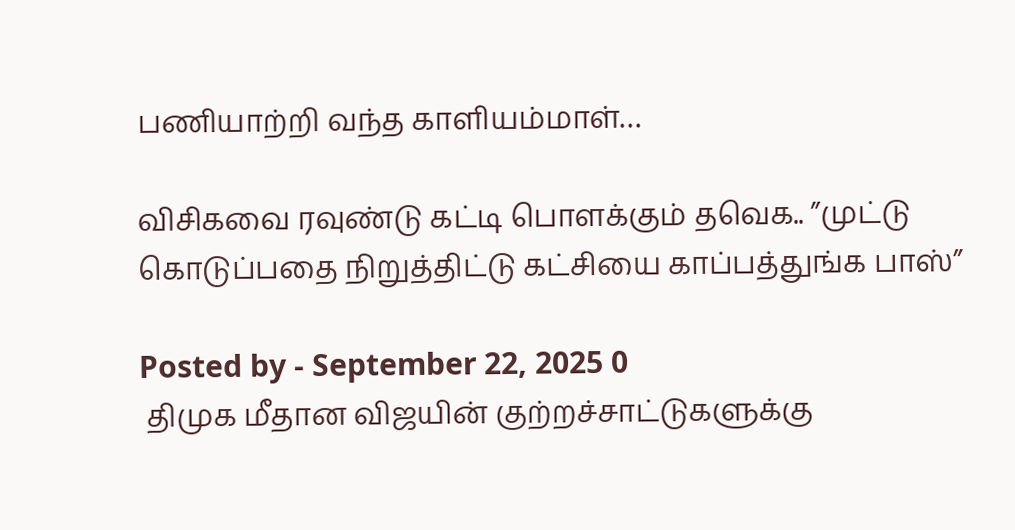பணியாற்றி வந்த காளியம்மாள்…

விசிகவை ரவுண்டு கட்டி பொளக்கும் தவெக.. ”முட்டு கொடுப்பதை நிறுத்திட்டு கட்சியை காப்பத்துங்க பாஸ்”

Posted by - September 22, 2025 0
 திமுக மீதான விஜயின் குற்றச்சாட்டுகளுக்கு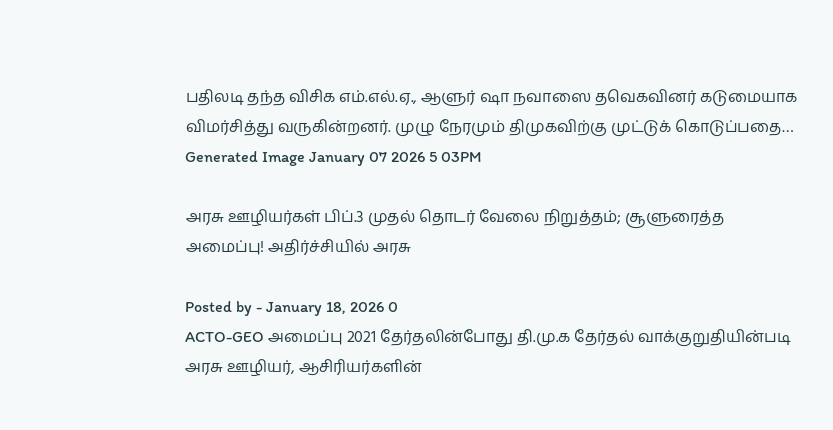பதிலடி தந்த விசிக எம்.எல்.ஏ., ஆளுர் ஷா நவாஸை தவெகவினர் கடுமையாக விமர்சித்து வருகின்றனர். முழு நேரமும் திமுகவிற்கு முட்டுக் கொடுப்பதை…
Generated Image January 07 2026 5 03PM

அரசு ஊழியர்கள் பிப்.3 முதல் தொடர் வேலை நிறுத்தம்; சூளுரைத்த அமைப்பு! அதிர்ச்சியில் அரசு

Posted by - January 18, 2026 0
ACTO-GEO அமைப்பு 2021 தேர்தலின்போது தி.மு.க தேர்தல் வாக்குறுதியின்படி அரசு ஊழியர், ஆசிரியர்களின்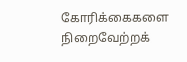கோரிக்கைகளை நிறைவேற்றக்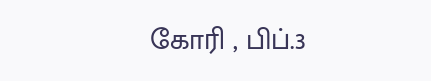கோரி , பிப்.3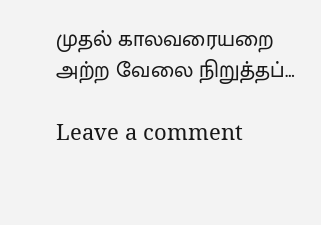முதல் காலவரையறை அற்ற வேலை நிறுத்தப்…

Leave a comment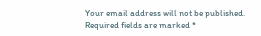Your email address will not be published. Required fields are marked *